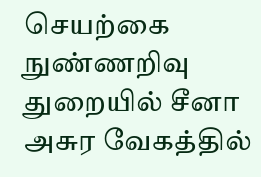செயற்கை நுண்ணறிவு துறையில் சீனா அசுர வேகத்தில்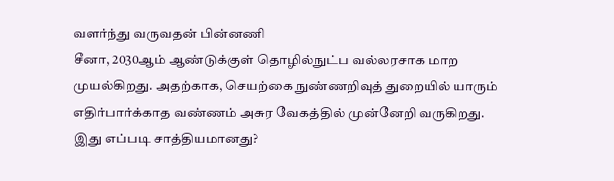வளர்ந்து வருவதன் பின்னணி
சீனா, 2030ஆம் ஆண்டுக்குள் தொழில்நுட்ப வல்லரசாக மாற முயல்கிறது. அதற்காக, செயற்கை நுண்ணறிவுத் துறையில் யாரும் எதிர்பார்க்காத வண்ணம் அசுர வேகத்தில் முன்னேறி வருகிறது. இது எப்படி சாத்தியமானது?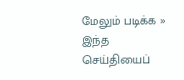மேலும் படிக்க »
இந்த செய்தியைப்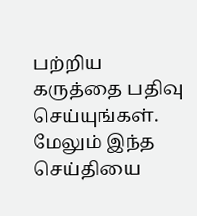பற்றிய கருத்தை பதிவு செய்யுங்கள். மேலும் இந்த செய்தியை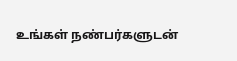உங்கள் நண்பர்களுடன்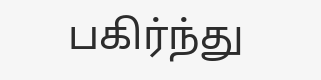பகிர்ந்து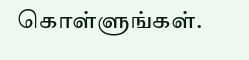கொள்ளுங்கள்.